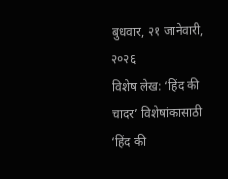बुधवार, २१ जानेवारी, २०२६
विशेष लेख: ‘हिंद की चादर’ विशेषांकासाठी ‘हिंद की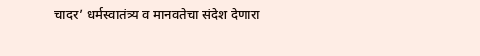चादर’ धर्मस्वातंत्र्य व मानवतेचा संदेश देणारा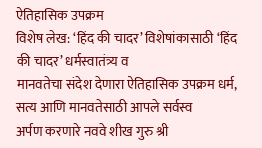ऐतिहासिक उपक्रम
विशेष लेख: ‘हिंद की चादर’ विशेषांकासाठी ‘हिंद की चादर’ धर्मस्वातंत्र्य व
मानवतेचा संदेश देणारा ऐतिहासिक उपक्रम धर्म, सत्य आणि मानवतेसाठी आपले सर्वस्व
अर्पण करणारे नववे शीख गुरु श्री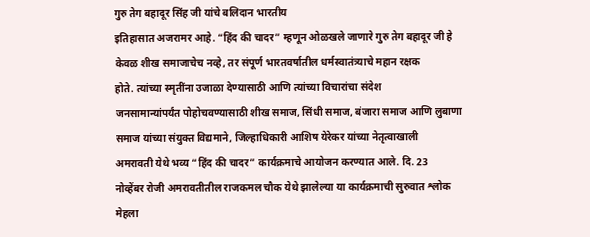गुरु तेग बहादूर सिंह जी यांचे बलिदान भारतीय
इतिहासात अजरामर आहे. “हिंद की चादर” म्हणून ओळखले जाणारे गुरु तेग बहादूर जी हे
केवळ शीख समाजाचेच नव्हे, तर संपूर्ण भारतवर्षातील धर्मस्वातंत्र्याचे महान रक्षक
होते. त्यांच्या स्मृतींना उजाळा देण्यासाठी आणि त्यांच्या विचारांचा संदेश
जनसामान्यांपर्यंत पोहोचवण्यासाठी शीख समाज, सिंधी समाज, बंजारा समाज आणि लुबाणा
समाज यांच्या संयुक्त विद्यमाने, जिल्हाधिकारी आशिष येरेकर यांच्या नेतृत्वाखाली
अमरावती येथे भव्य “हिंद की चादर” कार्यक्रमाचे आयोजन करण्यात आले. दि. 23
नोव्हेंबर रोजी अमरावतीतील राजकमल चौक येथे झालेल्या या कार्यक्रमाची सुरुवात श्लोक
मेहला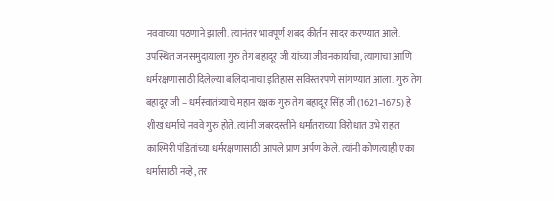नववाच्या पठणाने झाली. त्यानंतर भावपूर्ण शबद कीर्तन सादर करण्यात आले.
उपस्थित जनसमुदायाला गुरु तेग बहादूर जी यांच्या जीवनकार्याचा, त्यागाचा आणि
धर्मरक्षणासाठी दिलेल्या बलिदानाचा इतिहास सविस्तरपणे सांगण्यात आला. गुरु तेग
बहादूर जी – धर्मस्वातंत्र्याचे महान रक्षक गुरु तेग बहादूर सिंह जी (1621–1675) हे
शीख धर्माचे नववे गुरु होते. त्यांनी जबरदस्तीने धर्मांतराच्या विरोधात उभे राहत
काश्मिरी पंडितांच्या धर्मरक्षणासाठी आपले प्राण अर्पण केले. त्यांनी कोणत्याही एका
धर्मासाठी नव्हे, तर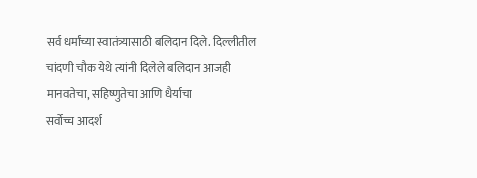सर्व धर्मांच्या स्वातंत्र्यासाठी बलिदान दिले. दिल्लीतील
चांदणी चौक येथे त्यांनी दिलेले बलिदान आजही मानवतेचा, सहिष्णुतेचा आणि धैर्याचा
सर्वोच्च आदर्श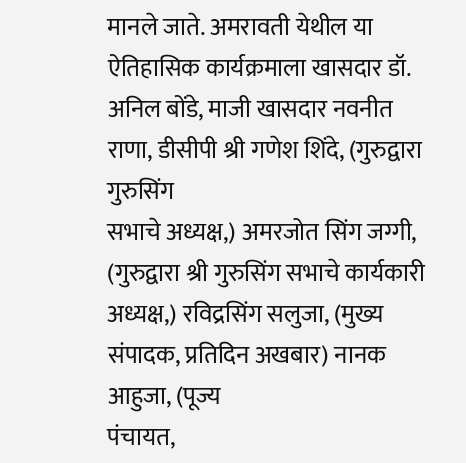मानले जाते. अमरावती येथील या ऐतिहासिक कार्यक्रमाला खासदार डॉ.
अनिल बोंडे, माजी खासदार नवनीत राणा, डीसीपी श्री गणेश शिंदे, (गुरुद्वारा गुरुसिंग
सभाचे अध्यक्ष,) अमरजोत सिंग जग्गी, (गुरुद्वारा श्री गुरुसिंग सभाचे कार्यकारी
अध्यक्ष,) रविद्रसिंग सलुजा, (मुख्य संपादक, प्रतिदिन अखबार) नानक आहुजा, (पूज्य
पंचायत,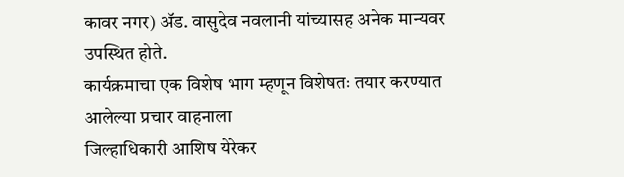कावर नगर) ॲड. वासुदेव नवलानी यांच्यासह अनेक मान्यवर उपस्थित होते.
कार्यक्रमाचा एक विशेष भाग म्हणून विशेषतः तयार करण्यात आलेल्या प्रचार वाहनाला
जिल्हाधिकारी आशिष येरेकर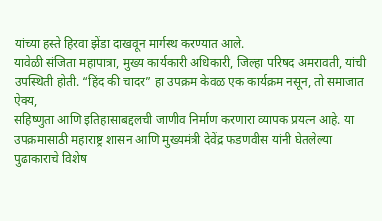यांच्या हस्ते हिरवा झेंडा दाखवून मार्गस्थ करण्यात आले.
यावेळी संजिता महापात्रा, मुख्य कार्यकारी अधिकारी, जिल्हा परिषद अमरावती, यांची
उपस्थिती होती. “हिंद की चादर” हा उपक्रम केवळ एक कार्यक्रम नसून, तो समाजात ऐक्य,
सहिष्णुता आणि इतिहासाबद्दलची जाणीव निर्माण करणारा व्यापक प्रयत्न आहे. या
उपक्रमासाठी महाराष्ट्र शासन आणि मुख्यमंत्री देवेंद्र फडणवीस यांनी घेतलेल्या
पुढाकाराचे विशेष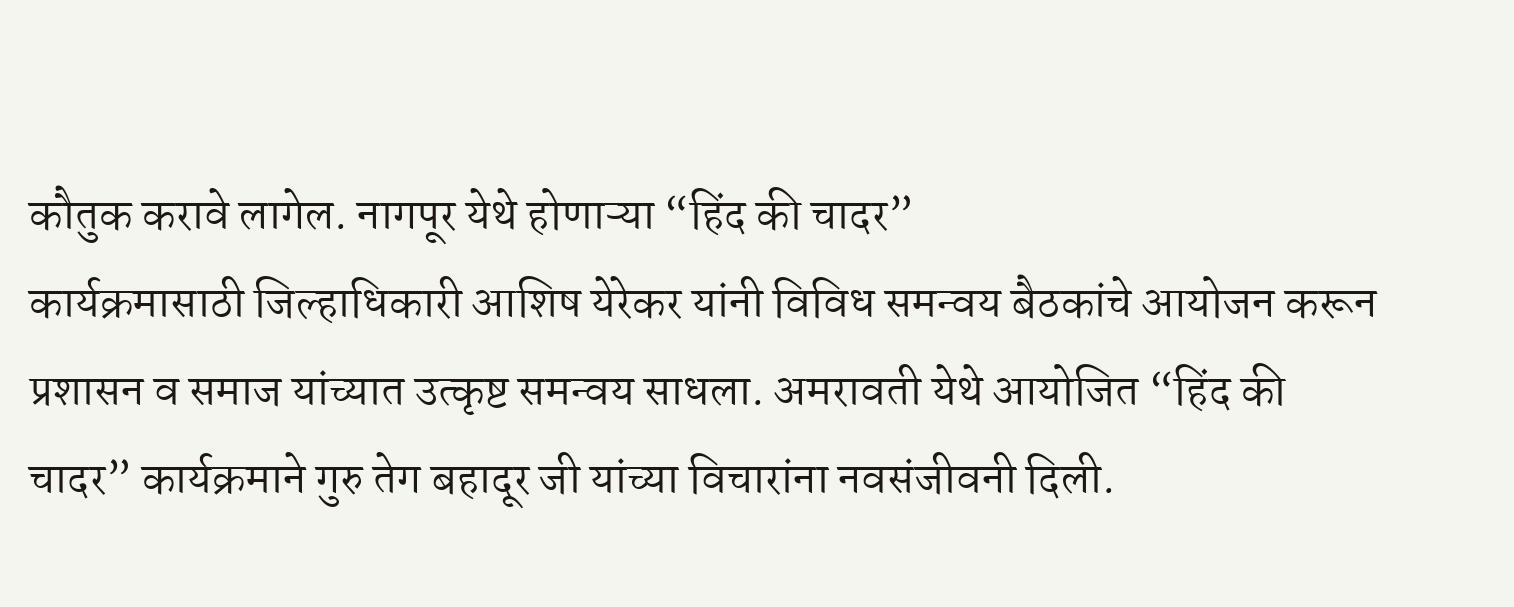कौतुक करावे लागेल. नागपूर येथे होणाऱ्या “हिंद की चादर”
कार्यक्रमासाठी जिल्हाधिकारी आशिष येरेकर यांनी विविध समन्वय बैठकांचे आयोजन करून
प्रशासन व समाज यांच्यात उत्कृष्ट समन्वय साधला. अमरावती येथे आयोजित “हिंद की
चादर” कार्यक्रमाने गुरु तेग बहादूर जी यांच्या विचारांना नवसंजीवनी दिली.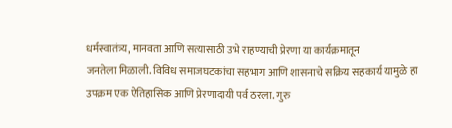धर्मस्वातंत्र्य, मानवता आणि सत्यासाठी उभे राहण्याची प्रेरणा या कार्यक्रमातून
जनतेला मिळाली. विविध समाजघटकांचा सहभाग आणि शासनाचे सक्रिय सहकार्य यामुळे हा
उपक्रम एक ऐतिहासिक आणि प्रेरणादायी पर्व ठरला. गुरु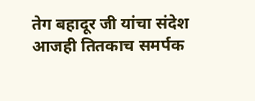तेग बहादूर जी यांचा संदेश
आजही तितकाच समर्पक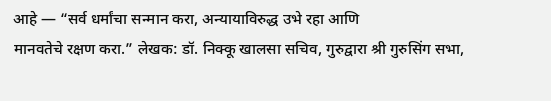आहे — “सर्व धर्मांचा सन्मान करा, अन्यायाविरुद्ध उभे रहा आणि
मानवतेचे रक्षण करा.” लेखक: डॉ. निक्कू खालसा सचिव, गुरुद्वारा श्री गुरुसिंग सभा,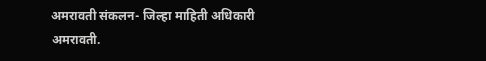अमरावती संकलन- जिल्हा माहिती अधिकारी अमरावती.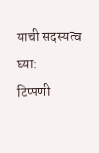याची सदस्यत्व घ्या:
टिप्पणी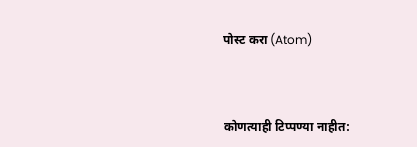पोस्ट करा (Atom)



कोणत्याही टिप्पण्या नाहीत: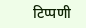टिप्पणी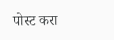पोस्ट करा